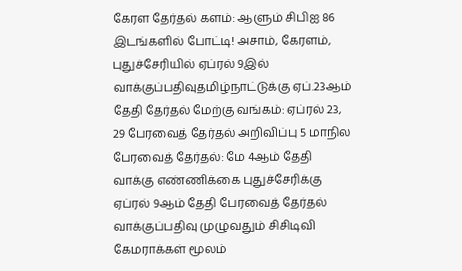கேரள தேர்தல் களம்: ஆளும் சிபிஐ 86 இடங்களில் போட்டி! அசாம், கேரளம், புதுச்சேரியில் ஏப்ரல் 9இல் வாக்குப்பதிவுதமிழ்நாட்டுக்கு ஏப்.23ஆம் தேதி தேர்தல் மேற்கு வங்கம்: ஏப்ரல் 23, 29 பேரவைத் தேர்தல் அறிவிப்பு 5 மாநில பேரவைத் தேர்தல்: மே 4ஆம் தேதி வாக்கு எண்ணிக்கை புதுச்சேரிக்கு ஏப்ரல் 9ஆம் தேதி பேரவைத் தேர்தல் வாக்குப்பதிவு முழுவதும் சிசிடிவி கேமராக்கள் மூலம்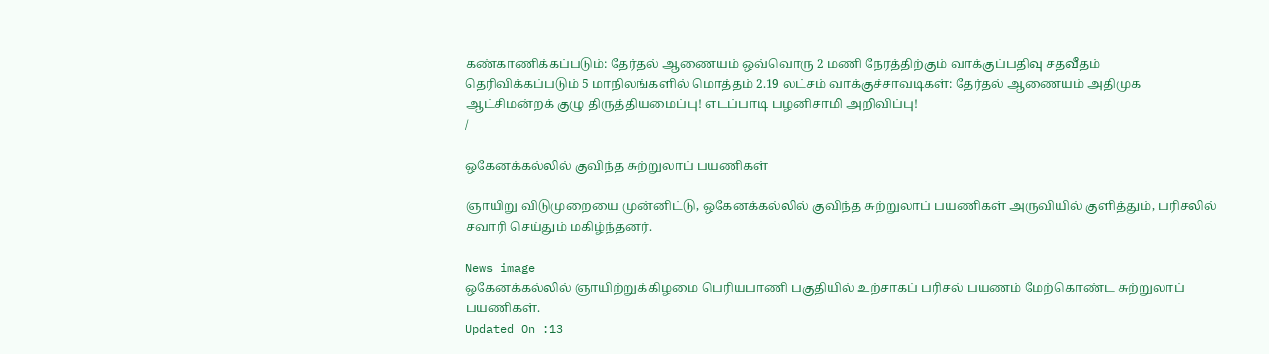கண்காணிக்கப்படும்: தேர்தல் ஆணையம் ஒவ்வொரு 2 மணி நேரத்திற்கும் வாக்குப்பதிவு சதவீதம் தெரிவிக்கப்படும் 5 மாநிலங்களில் மொத்தம் 2.19 லட்சம் வாக்குச்சாவடிகள்: தேர்தல் ஆணையம் அதிமுக ஆட்சிமன்றக் குழு திருத்தியமைப்பு! எடப்பாடி பழனிசாமி அறிவிப்பு!
/

ஒகேனக்கல்லில் குவிந்த சுற்றுலாப் பயணிகள்

ஞாயிறு விடுமுறையை முன்னிட்டு, ஒகேனக்கல்லில் குவிந்த சுற்றுலாப் பயணிகள் அருவியில் குளித்தும், பரிசலில் சவாரி செய்தும் மகிழ்ந்தனர்.

News image
ஒகேனக்கல்லில் ஞாயிற்றுக்கிழமை பெரியபாணி பகுதியில் உற்சாகப் பரிசல் பயணம் மேற்கொண்ட சுற்றுலாப் பயணிகள்.
Updated On :13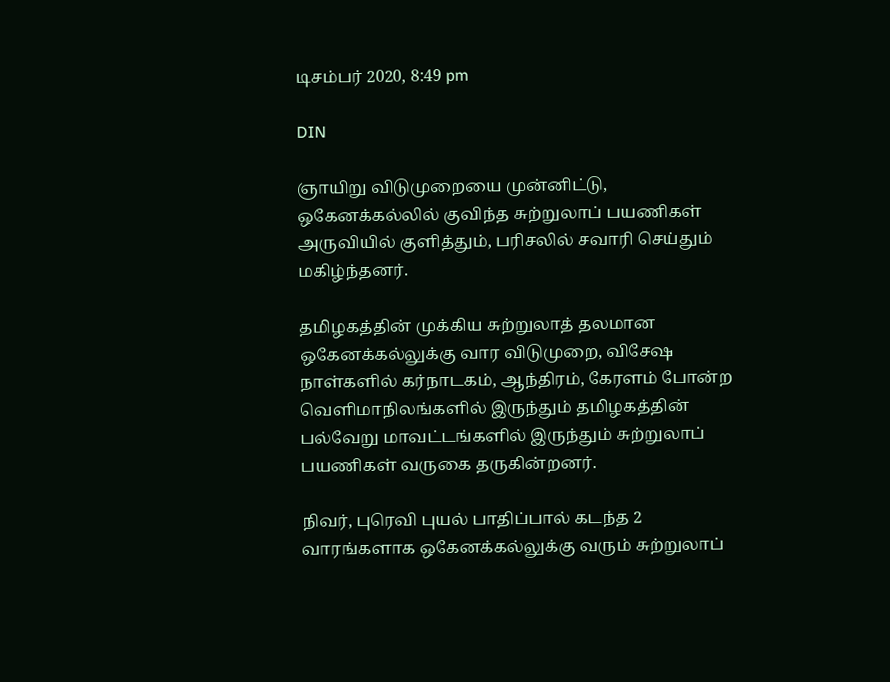டிசம்பர் 2020, 8:49 pm

DIN

ஞாயிறு விடுமுறையை முன்னிட்டு, ஒகேனக்கல்லில் குவிந்த சுற்றுலாப் பயணிகள் அருவியில் குளித்தும், பரிசலில் சவாரி செய்தும் மகிழ்ந்தனர்.

தமிழகத்தின் முக்கிய சுற்றுலாத் தலமான ஒகேனக்கல்லுக்கு வார விடுமுறை, விசேஷ நாள்களில் கர்நாடகம், ஆந்திரம், கேரளம் போன்ற வெளிமாநிலங்களில் இருந்தும் தமிழகத்தின் பல்வேறு மாவட்டங்களில் இருந்தும் சுற்றுலாப் பயணிகள் வருகை தருகின்றனர்.

நிவர், புரெவி புயல் பாதிப்பால் கடந்த 2 வாரங்களாக ஒகேனக்கல்லுக்கு வரும் சுற்றுலாப்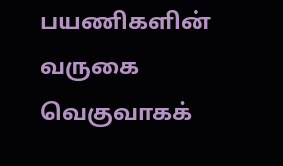பயணிகளின் வருகை வெகுவாகக்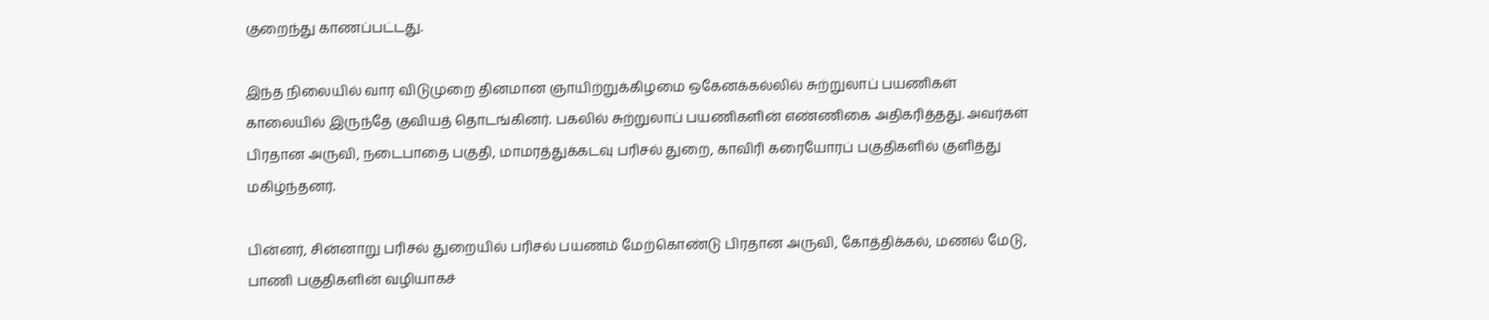குறைந்து காணப்பட்டது.

இந்த நிலையில் வார விடுமுறை தினமான ஞாயிற்றுக்கிழமை ஒகேனக்கல்லில் சுற்றுலாப் பயணிகள் காலையில் இருந்தே குவியத் தொடங்கினர். பகலில் சுற்றுலாப் பயணிகளின் எண்ணிகை அதிகரித்தது. அவர்கள் பிரதான அருவி, நடைபாதை பகுதி, மாமரத்துக்கடவு பரிசல் துறை, காவிரி கரையோரப் பகுதிகளில் குளித்து மகிழ்ந்தனர்.

பின்னர், சின்னாறு பரிசல் துறையில் பரிசல் பயணம் மேற்கொண்டு பிரதான அருவி, கோத்திக்கல், மணல் மேடு, பாணி பகுதிகளின் வழியாகச்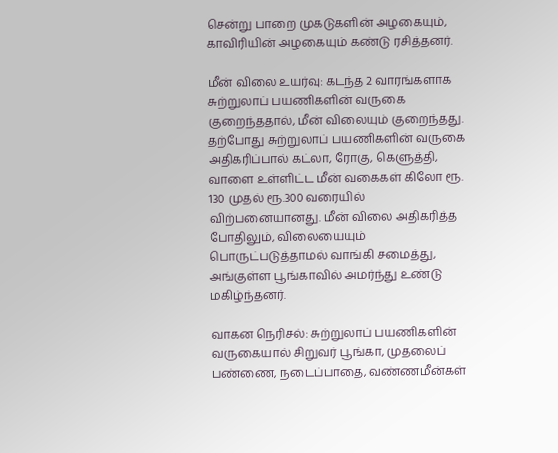சென்று பாறை முகடுகளின் அழகையும், காவிரியின் அழகையும் கண்டு ரசித்தனர்.

மீன் விலை உயர்வு: கடந்த 2 வாரங்களாக சுற்றுலாப் பயணிகளின் வருகை குறைந்ததால், மீன் விலையும் குறைந்தது. தற்போது சுற்றுலாப் பயணிகளின் வருகை அதிகரிப்பால் கட்லா, ரோகு, கெளுத்தி, வாளை உள்ளிட்ட மீன் வகைகள் கிலோ ரூ. 130 முதல் ரூ.300 வரையில் விற்பனையானது. மீன் விலை அதிகரித்த போதிலும், விலையையும் பொருட்படுத்தாமல் வாங்கி சமைத்து, அங்குள்ள பூங்காவில் அமர்ந்து உண்டு மகிழ்ந்தனர்.

வாகன நெரிசல்: சுற்றுலாப் பயணிகளின் வருகையால் சிறுவர் பூங்கா, முதலைப் பண்ணை, நடைப்பாதை, வண்ணமீன்கள்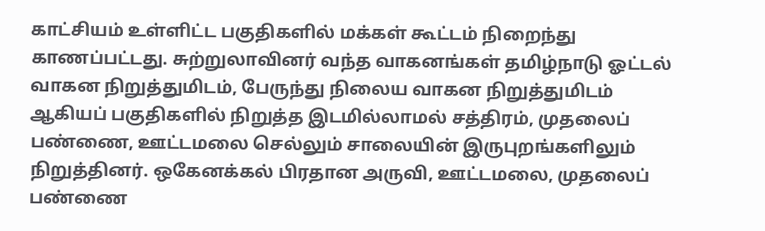காட்சியம் உள்ளிட்ட பகுதிகளில் மக்கள் கூட்டம் நிறைந்து காணப்பட்டது. சுற்றுலாவினர் வந்த வாகனங்கள் தமிழ்நாடு ஓட்டல் வாகன நிறுத்துமிடம், பேருந்து நிலைய வாகன நிறுத்துமிடம் ஆகியப் பகுதிகளில் நிறுத்த இடமில்லாமல் சத்திரம், முதலைப் பண்ணை, ஊட்டமலை செல்லும் சாலையின் இருபுறங்களிலும் நிறுத்தினர். ஒகேனக்கல் பிரதான அருவி, ஊட்டமலை, முதலைப் பண்ணை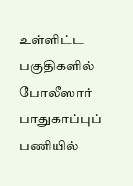உள்ளிட்ட பகுதிகளில் போலீஸார் பாதுகாப்புப் பணியில்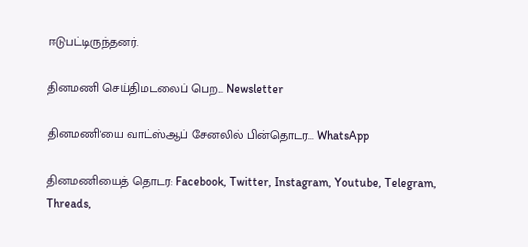ஈடுபட்டிருந்தனர்.

தினமணி செய்திமடலைப் பெற... Newsletter

தினமணி'யை வாட்ஸ்ஆப் சேனலில் பின்தொடர... WhatsApp

தினமணியைத் தொடர: Facebook, Twitter, Instagram, Youtube, Telegram, Threads,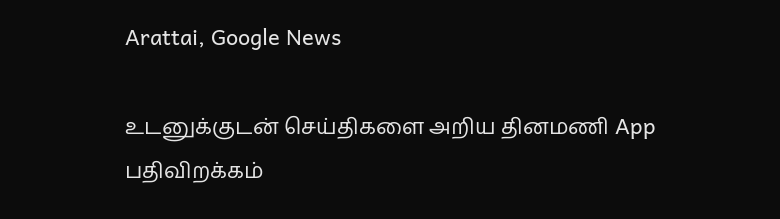Arattai, Google News

உடனுக்குடன் செய்திகளை அறிய தினமணி App பதிவிறக்கம்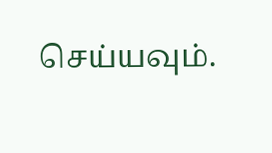செய்யவும்.